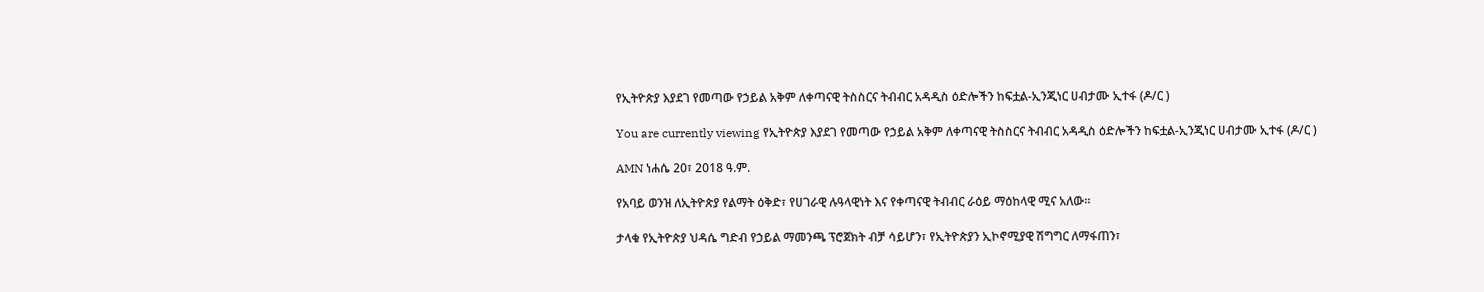የኢትዮጵያ እያደገ የመጣው የኃይል አቅም ለቀጣናዊ ትስስርና ትብብር አዳዲስ ዕድሎችን ከፍቷል-ኢንጂነር ሀብታሙ ኢተፋ (ዶ/ር )

You are currently viewing የኢትዮጵያ እያደገ የመጣው የኃይል አቅም ለቀጣናዊ ትስስርና ትብብር አዳዲስ ዕድሎችን ከፍቷል-ኢንጂነር ሀብታሙ ኢተፋ (ዶ/ር )

AMN ነሐሴ 20፣ 2018 ዓ.ም.

የአባይ ወንዝ ለኢትዮጵያ የልማት ዕቅድ፣ የሀገራዊ ሉዓላዊነት እና የቀጣናዊ ትብብር ራዕይ ማዕከላዊ ሚና አለው።

ታላቁ የኢትዮጵያ ህዳሴ ግድብ የኃይል ማመንጫ ፕሮጀክት ብቻ ሳይሆን፣ የኢትዮጵያን ኢኮኖሚያዊ ሽግግር ለማፋጠን፣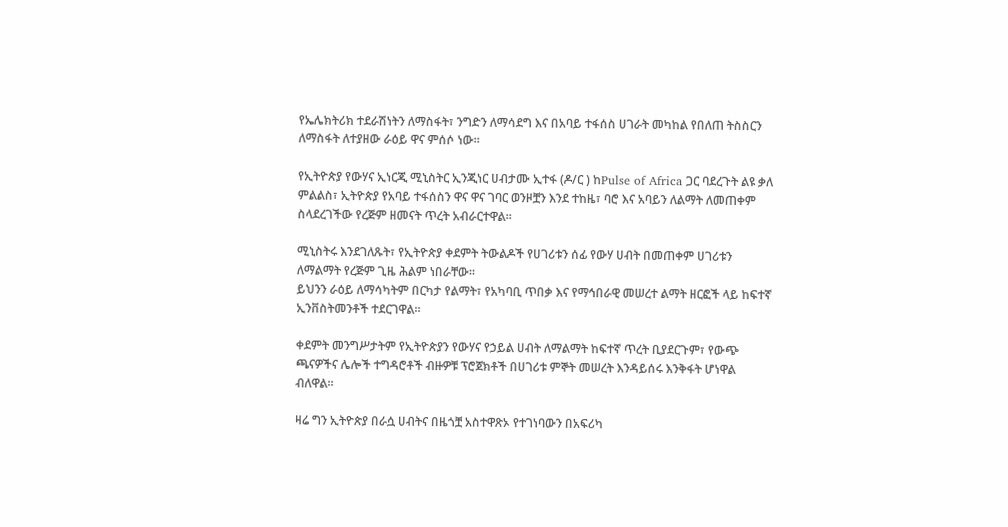የኤሌክትሪክ ተደራሽነትን ለማስፋት፣ ንግድን ለማሳደግ እና በአባይ ተፋሰስ ሀገራት መካከል የበለጠ ትስስርን ለማስፋት ለተያዘው ራዕይ ዋና ምሰሶ ነው።

የኢትዮጵያ የውሃና ኢነርጂ ሚኒስትር ኢንጂነር ሀብታሙ ኢተፋ (ዶ/ር ) ከPulse of Africa ጋር ባደረጉት ልዩ ቃለ ምልልስ፣ ኢትዮጵያ የአባይ ተፋሰስን ዋና ዋና ገባር ወንዞቿን እንደ ተከዜ፣ ባሮ እና አባይን ለልማት ለመጠቀም ስላደረገችው የረጅም ዘመናት ጥረት አብራርተዋል።

ሚኒስትሩ እንደገለጹት፣ የኢትዮጵያ ቀደምት ትውልዶች የሀገሪቱን ሰፊ የውሃ ሀብት በመጠቀም ሀገሪቱን ለማልማት የረጅም ጊዜ ሕልም ነበራቸው።
ይህንን ራዕይ ለማሳካትም በርካታ የልማት፣ የአካባቢ ጥበቃ እና የማኅበራዊ መሠረተ ልማት ዘርፎች ላይ ከፍተኛ ኢንቨስትመንቶች ተደርገዋል።

ቀደምት መንግሥታትም የኢትዮጵያን የውሃና የኃይል ሀብት ለማልማት ከፍተኛ ጥረት ቢያደርጉም፣ የውጭ ጫናዎችና ሌሎች ተግዳሮቶች ብዙዎቹ ፕሮጀክቶች በሀገሪቱ ምኞት መሠረት እንዳይሰሩ እንቅፋት ሆነዋል ብለዋል።

ዛሬ ግን ኢትዮጵያ በራሷ ሀብትና በዜጎቿ አስተዋጽኦ የተገነባውን በአፍሪካ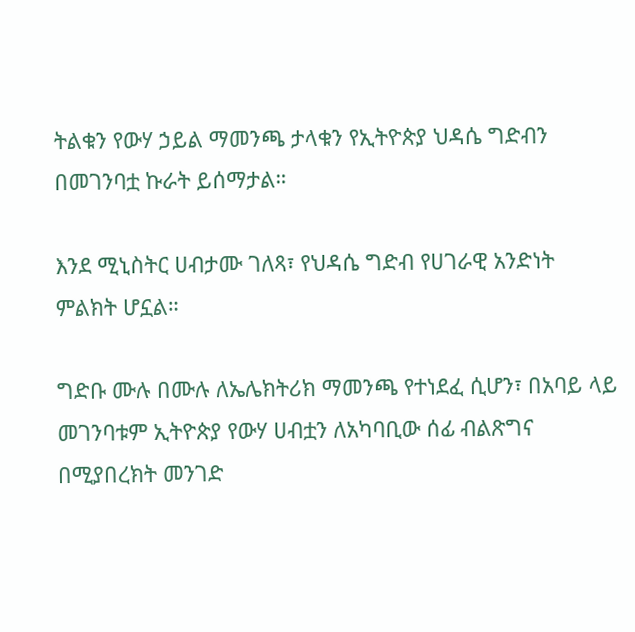ትልቁን የውሃ ኃይል ማመንጫ ታላቁን የኢትዮጵያ ህዳሴ ግድብን በመገንባቷ ኩራት ይሰማታል።

እንደ ሚኒስትር ሀብታሙ ገለጻ፣ የህዳሴ ግድብ የሀገራዊ አንድነት ምልክት ሆኗል።

ግድቡ ሙሉ በሙሉ ለኤሌክትሪክ ማመንጫ የተነደፈ ሲሆን፣ በአባይ ላይ መገንባቱም ኢትዮጵያ የውሃ ሀብቷን ለአካባቢው ሰፊ ብልጽግና በሚያበረክት መንገድ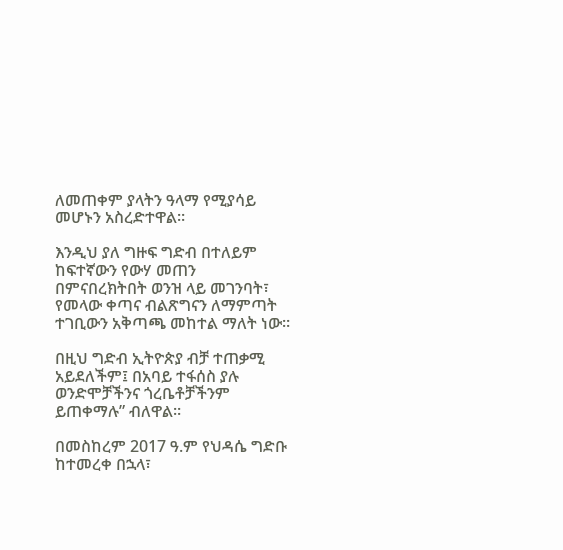ለመጠቀም ያላትን ዓላማ የሚያሳይ መሆኑን አስረድተዋል።

እንዲህ ያለ ግዙፍ ግድብ በተለይም ከፍተኛውን የውሃ መጠን በምናበረክትበት ወንዝ ላይ መገንባት፣ የመላው ቀጣና ብልጽግናን ለማምጣት ተገቢውን አቅጣጫ መከተል ማለት ነው።

በዚህ ግድብ ኢትዮጵያ ብቻ ተጠቃሚ አይደለችም፤ በአባይ ተፋሰስ ያሉ ወንድሞቻችንና ጎረቤቶቻችንም ይጠቀማሉ” ብለዋል።

በመስከረም 2017 ዓ.ም የህዳሴ ግድቡ ከተመረቀ በኋላ፣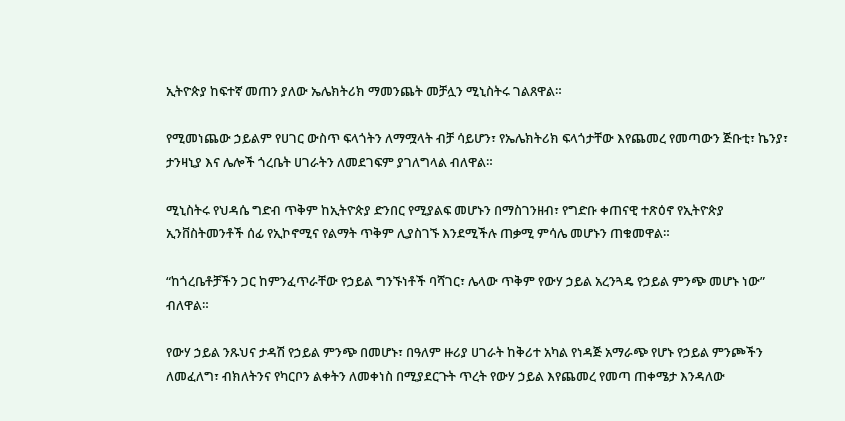ኢትዮጵያ ከፍተኛ መጠን ያለው ኤሌክትሪክ ማመንጨት መቻሏን ሚኒስትሩ ገልጸዋል።

የሚመነጨው ኃይልም የሀገር ውስጥ ፍላጎትን ለማሟላት ብቻ ሳይሆን፣ የኤሌክትሪክ ፍላጎታቸው እየጨመረ የመጣውን ጅቡቲ፣ ኬንያ፣ ታንዛኒያ እና ሌሎች ጎረቤት ሀገራትን ለመደገፍም ያገለግላል ብለዋል።

ሚኒስትሩ የህዳሴ ግድብ ጥቅም ከኢትዮጵያ ድንበር የሚያልፍ መሆኑን በማስገንዘብ፣ የግድቡ ቀጠናዊ ተጽዕኖ የኢትዮጵያ ኢንቨስትመንቶች ሰፊ የኢኮኖሚና የልማት ጥቅም ሊያስገኙ እንደሚችሉ ጠቃሚ ምሳሌ መሆኑን ጠቁመዋል።

“ከጎረቤቶቻችን ጋር ከምንፈጥራቸው የኃይል ግንኙነቶች ባሻገር፣ ሌላው ጥቅም የውሃ ኃይል አረንጓዴ የኃይል ምንጭ መሆኑ ነው” ብለዋል።

የውሃ ኃይል ንጹህና ታዳሽ የኃይል ምንጭ በመሆኑ፣ በዓለም ዙሪያ ሀገራት ከቅሪተ አካል የነዳጅ አማራጭ የሆኑ የኃይል ምንጮችን ለመፈለግ፣ ብክለትንና የካርቦን ልቀትን ለመቀነስ በሚያደርጉት ጥረት የውሃ ኃይል እየጨመረ የመጣ ጠቀሜታ እንዳለው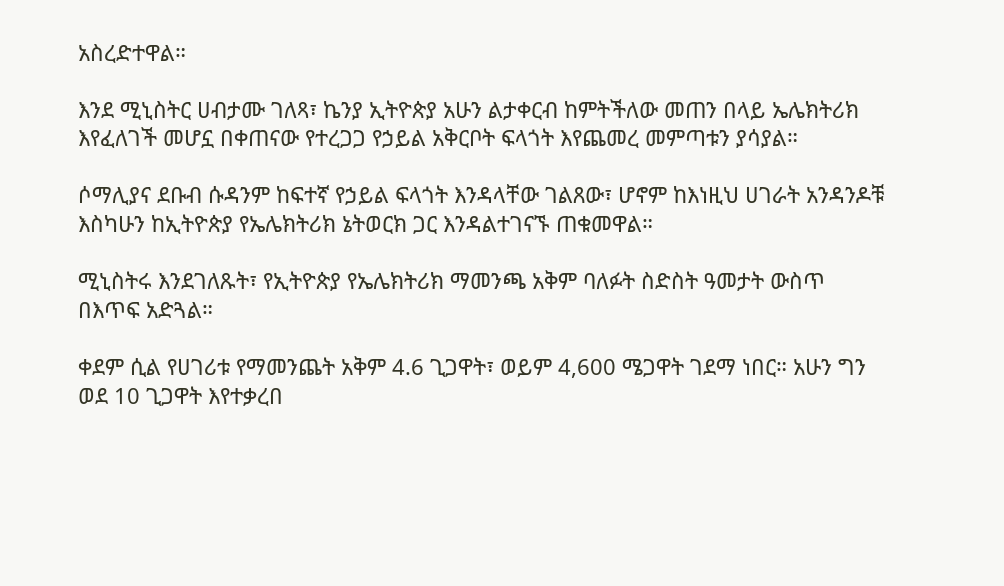አስረድተዋል።

እንደ ሚኒስትር ሀብታሙ ገለጻ፣ ኬንያ ኢትዮጵያ አሁን ልታቀርብ ከምትችለው መጠን በላይ ኤሌክትሪክ እየፈለገች መሆኗ በቀጠናው የተረጋጋ የኃይል አቅርቦት ፍላጎት እየጨመረ መምጣቱን ያሳያል።

ሶማሊያና ደቡብ ሱዳንም ከፍተኛ የኃይል ፍላጎት እንዳላቸው ገልጸው፣ ሆኖም ከእነዚህ ሀገራት አንዳንዶቹ እስካሁን ከኢትዮጵያ የኤሌክትሪክ ኔትወርክ ጋር እንዳልተገናኙ ጠቁመዋል።

ሚኒስትሩ እንደገለጹት፣ የኢትዮጵያ የኤሌክትሪክ ማመንጫ አቅም ባለፉት ስድስት ዓመታት ውስጥ በእጥፍ አድጓል።

ቀደም ሲል የሀገሪቱ የማመንጨት አቅም 4.6 ጊጋዋት፣ ወይም 4,600 ሜጋዋት ገደማ ነበር። አሁን ግን ወደ 10 ጊጋዋት እየተቃረበ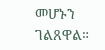መሆኑን ገልጸዋል።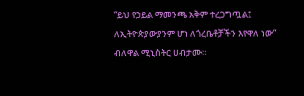“ይህ የኃይል ማመንጫ አቅም ተረጋግጧል፤ ለኢትዮጵያውያንም ሆነ ለጎረቤቶቻችን እየዋለ ነው” ብለዋል ሚኒስትር ሀብታሙ።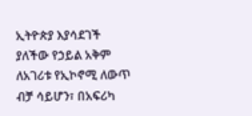ኢትዮጵያ እያሳደገች ያለችው የኃይል አቅም ለአገሪቱ የኢኮኖሚ ለውጥ ብቻ ሳይሆን፣ በአፍሪካ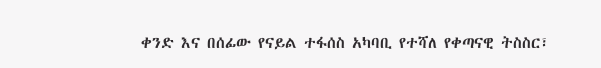ቀንድ እና በሰፊው የናይል ተፋሰስ አካባቢ የተሻለ የቀጣናዊ ትስስር፣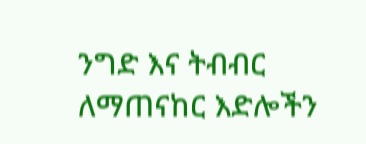ንግድ እና ትብብር ለማጠናከር እድሎችን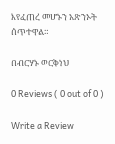እየፈጠረ መሆኑን አጽንኦት ሰጥተዋል።

በብርሃኑ ወርቅነህ

0 Reviews ( 0 out of 0 )

Write a Review